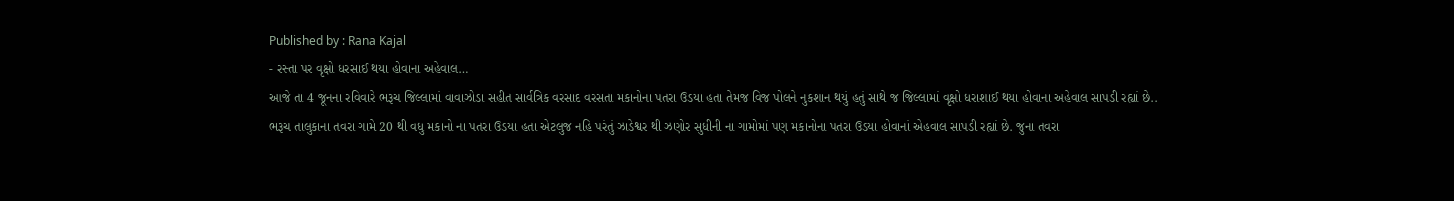Published by : Rana Kajal
- રસ્તા પર વૃક્ષો ધરસાઈ થયા હોવાના અહેવાલ…
આજે તા 4 જૂનના રવિવારે ભરૂચ જિલ્લામાં વાવાઝોડા સહીત સાર્વત્રિક વરસાદ વરસતા મકાનોના પતરા ઉડયા હતા તેમજ વિજ પોલને નુકશાન થયું હતું સાથે જ જિલ્લામાં વૃક્ષો ધરાશાઈ થયા હોવાના અહેવાલ સાપડી રહ્યાં છે..
ભરૂચ તાલુકાના તવરા ગામે 20 થી વધુ મકાનો ના પતરા ઉડયા હતા એટલુજ નહિ પરંતું ઝાડેશ્વર થી ઝણોર સુધીની ના ગામોમાં પણ મકાનોના પતરા ઉડયા હોવાનાં એહવાલ સાપડી રહ્યાં છે. જુના તવરા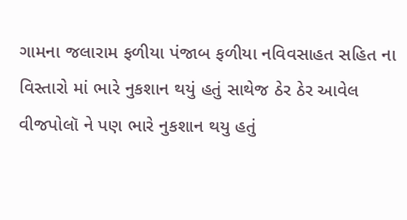ગામના જલારામ ફળીયા પંજાબ ફળીયા નવિવસાહત સહિત ના વિસ્તારો માં ભારે નુકશાન થયું હતું સાથેજ ઠેર ઠેર આવેલ વીજપોલૉ ને પણ ભારે નુકશાન થયુ હતું